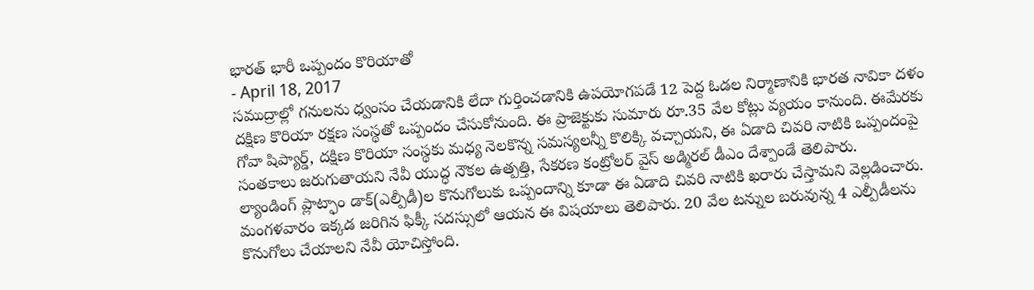భారత్ భారీ ఒప్పందం కొరియాతో
- April 18, 2017
సముద్రాల్లో గనులను ధ్వంసం చేయడానికి లేదా గుర్తించడానికి ఉపయోగపడే 12 పెద్ద ఓడల నిర్మాణానికి భారత నావికా దళం దక్షిణ కొరియా రక్షణ సంస్థతో ఒప్పందం చేసుకోనుంది. ఈ ప్రాజెక్టుకు సుమారు రూ.35 వేల కోట్లు వ్యయం కానుంది. ఈమేరకు గోవా షిప్యార్డ్, దక్షిణ కొరియా సంస్థకు మధ్య నెలకొన్న సమస్యలన్నీ కొలిక్కి వచ్చాయని, ఈ ఏడాది చివరి నాటికి ఒప్పందంపై సంతకాలు జరుగుతాయని నేవీ యుద్ధ నౌకల ఉత్పత్తి, సేకరణ కంట్రోలర్ వైస్ అడ్మిరల్ డీఎం దేశ్పాండే తెలిపారు.
ల్యాండింగ్ ప్లాట్ఫాం డాక్(ఎల్పీడీ)ల కొనుగోలుకు ఒప్పందాన్ని కూడా ఈ ఏడాది చివరి నాటికి ఖరారు చేస్తామని వెల్లడించారు. మంగళవారం ఇక్కడ జరిగిన ఫిక్కీ సదస్సులో ఆయన ఈ విషయాలు తెలిపారు. 20 వేల టన్నుల బరువున్న 4 ఎల్పీడీలను కొనుగోలు చేయాలని నేవీ యోచిస్తోంది.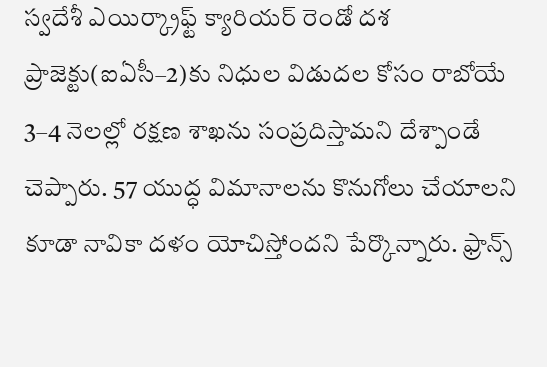స్వదేశీ ఎయిర్క్రాఫ్ట్ క్యారియర్ రెండో దశ ప్రాజెక్టు(ఐఏసీ–2)కు నిధుల విడుదల కోసం రాబోయే 3–4 నెలల్లో రక్షణ శాఖను సంప్రదిస్తామని దేశ్పాండే చెప్పారు. 57 యుద్ధ విమానాలను కొనుగోలు చేయాలని కూడా నావికా దళం యోచిస్తోందని పేర్కొన్నారు. ఫ్రాన్స్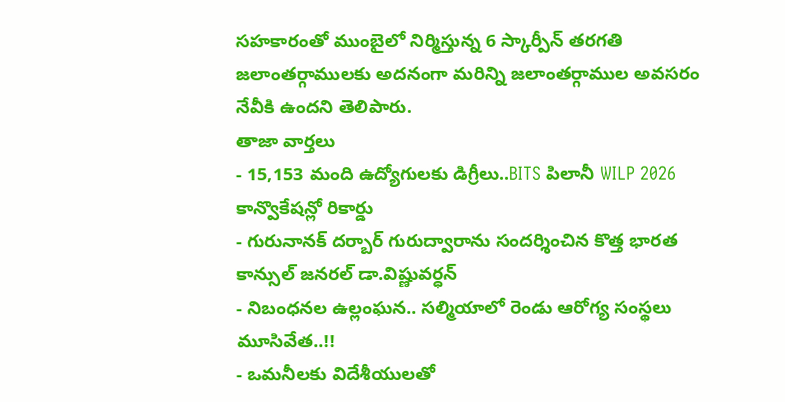సహకారంతో ముంబైలో నిర్మిస్తున్న 6 స్కార్పీన్ తరగతి జలాంతర్గాములకు అదనంగా మరిన్ని జలాంతర్గాముల అవసరం నేవీకి ఉందని తెలిపారు.
తాజా వార్తలు
- 15,153 మంది ఉద్యోగులకు డిగ్రీలు..BITS పిలానీ WILP 2026 కాన్వొకేషన్లో రికార్డు
- గురునానక్ దర్బార్ గురుద్వారాను సందర్శించిన కొత్త భారత కాన్సుల్ జనరల్ డా.విష్ణువర్ధన్
- నిబంధనల ఉల్లంఘన.. సల్మియాలో రెండు ఆరోగ్య సంస్థలు మూసివేత..!!
- ఒమనీలకు విదేశీయులతో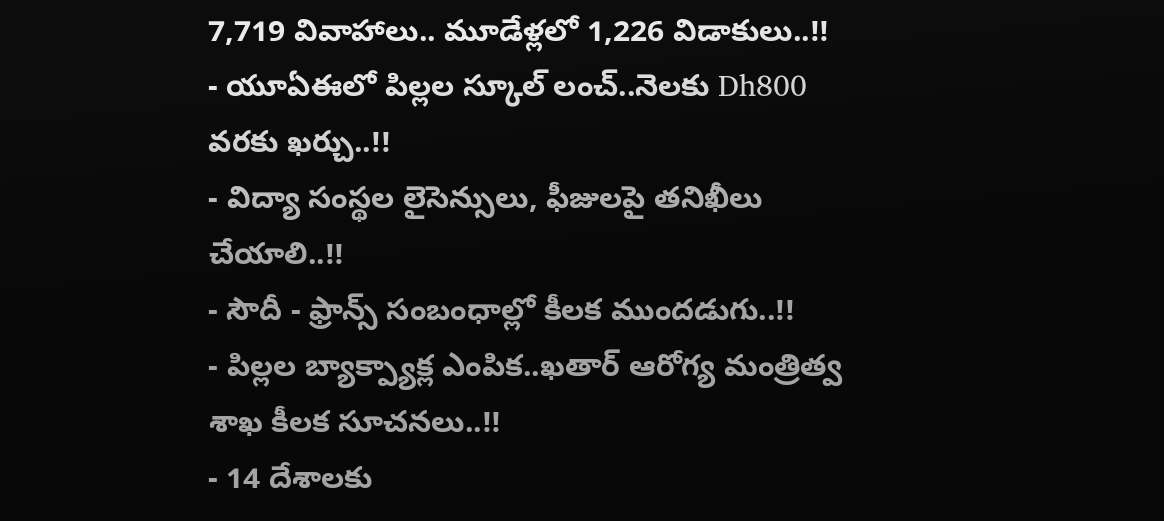7,719 వివాహాలు.. మూడేళ్లలో 1,226 విడాకులు..!!
- యూఏఈలో పిల్లల స్కూల్ లంచ్..నెలకు Dh800 వరకు ఖర్చు..!!
- విద్యా సంస్థల లైసెన్సులు, ఫీజులపై తనిఖీలు చేయాలి..!!
- సౌదీ - ఫ్రాన్స్ సంబంధాల్లో కీలక ముందడుగు..!!
- పిల్లల బ్యాక్ప్యాక్ల ఎంపిక..ఖతార్ ఆరోగ్య మంత్రిత్వ శాఖ కీలక సూచనలు..!!
- 14 దేశాలకు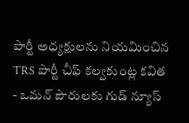పార్టీ అధ్యక్షులను నియమించిన TRS పార్టీ చీఫ్ కల్వకుంట్ల కవిత
- ఒమన్ పౌరులకు గుడ్ న్యూస్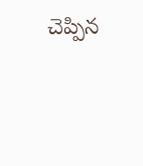చెప్పిన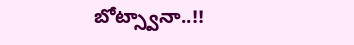బోట్స్వానా..!!